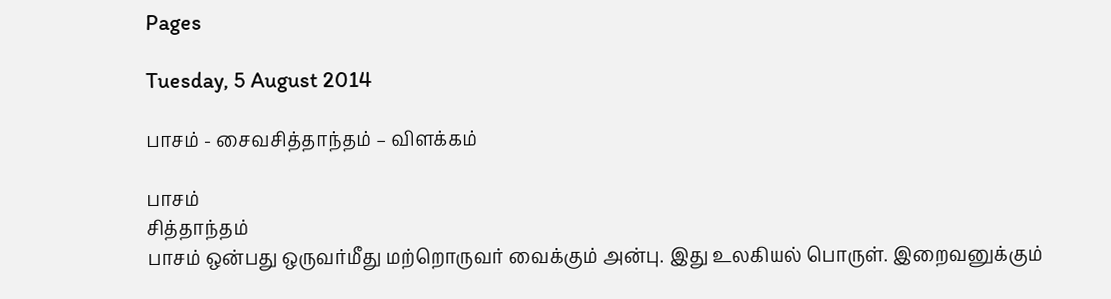Pages

Tuesday, 5 August 2014

பாசம் - சைவசித்தாந்தம் – விளக்கம்

பாசம்
சித்தாந்தம்
பாசம் ஒன்பது ஒருவர்மீது மற்றொருவர் வைக்கும் அன்பு. இது உலகியல் பொருள். இறைவனுக்கும்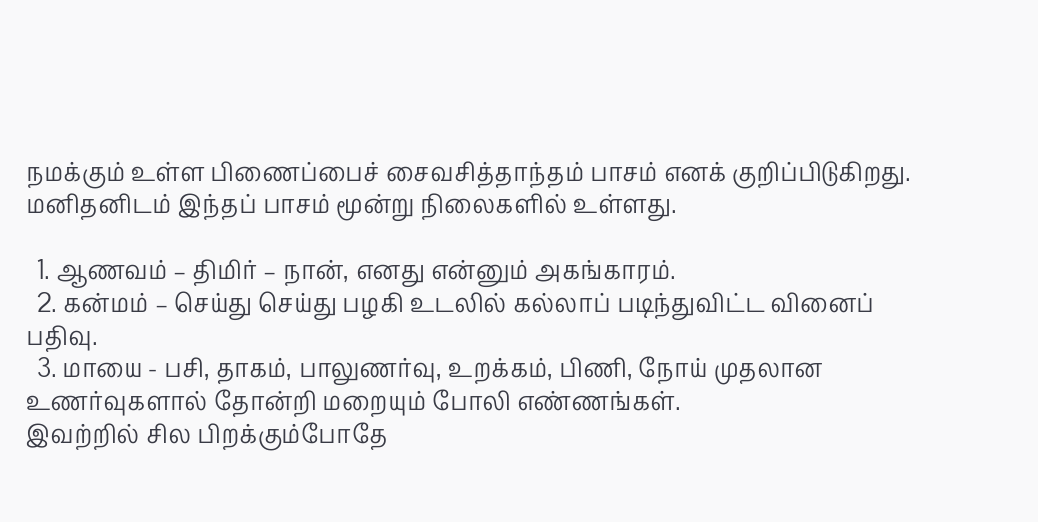நமக்கும் உள்ள பிணைப்பைச் சைவசித்தாந்தம் பாசம் எனக் குறிப்பிடுகிறது. மனிதனிடம் இந்தப் பாசம் மூன்று நிலைகளில் உள்ளது.

  1. ஆணவம் – திமிர் – நான், எனது என்னும் அகங்காரம்.
  2. கன்மம் – செய்து செய்து பழகி உடலில் கல்லாப் படிந்துவிட்ட வினைப் பதிவு.
  3. மாயை - பசி, தாகம், பாலுணர்வு, உறக்கம், பிணி, நோய் முதலான உணர்வுகளால் தோன்றி மறையும் போலி எண்ணங்கள்.
இவற்றில் சில பிறக்கும்போதே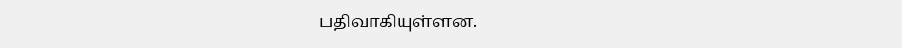பதிவாகியுள்ளன.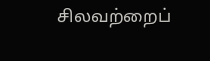சிலவற்றைப்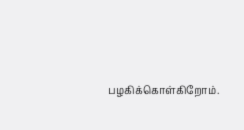பழகிக்கொள்கிறோம்.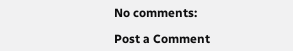No comments:

Post a Comment